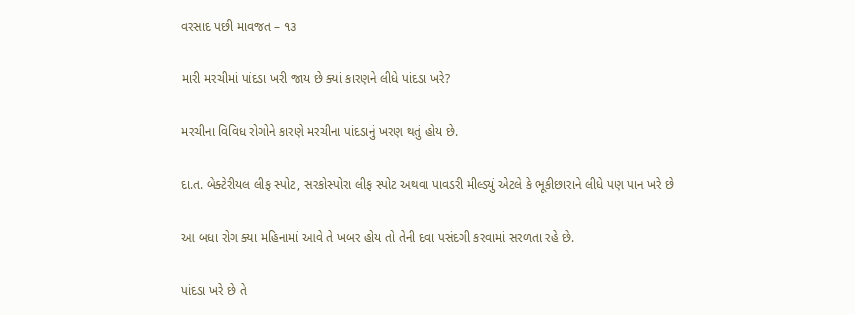વરસાદ પછી માવજત – ૧૩

મારી મરચીમાં પાંદડા ખરી જાય છે ક્યાં કારણને લીધે પાંદડા ખરે?

મરચીના વિવિધ રોગોને કારણે મરચીના પાંદડાનું ખરણ થતું હોય છે.

દા.ત. બેક્ટેરીયલ લીફ સ્પોટ, સરકોસ્પોરા લીફ સ્પોટ અથવા પાવડરી મીલ્ડ્યું એટલે કે ભૂકીછારાને લીધે પણ પાન ખરે છે

આ બધા રોગ ક્યા મહિનામાં આવે તે ખબર હોય તો તેની દવા પસંદગી કરવામાં સરળતા રહે છે.

પાંદડા ખરે છે તે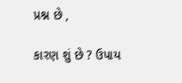પ્રશ્ન છે ,

કારણ શું છે ? ઉપાય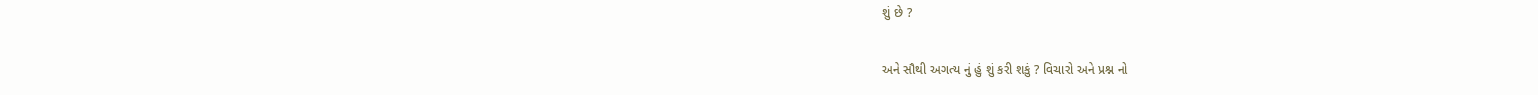શું છે ?

અને સૌથી અગત્ય નું હું શું કરી શકું ? વિચારો અને પ્રશ્ન નો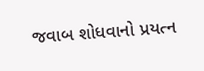જવાબ શોધવાનો પ્રયત્ન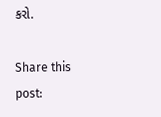કરો.

Share this post: